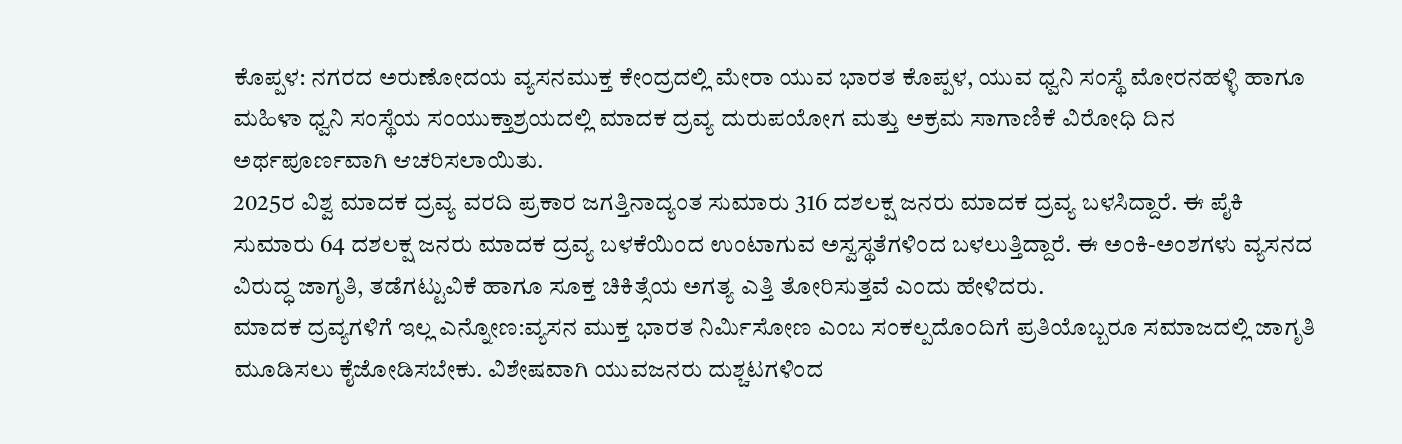ಕೊಪ್ಪಳ: ನಗರದ ಅರುಣೋದಯ ವ್ಯಸನಮುಕ್ತ ಕೇಂದ್ರದಲ್ಲಿ ಮೇರಾ ಯುವ ಭಾರತ ಕೊಪ್ಪಳ, ಯುವ ಧ್ವನಿ ಸಂಸ್ಥೆ ಮೋರನಹಳ್ಳಿ ಹಾಗೂ ಮಹಿಳಾ ಧ್ವನಿ ಸಂಸ್ಥೆಯ ಸಂಯುಕ್ತಾಶ್ರಯದಲ್ಲಿ ಮಾದಕ ದ್ರವ್ಯ ದುರುಪಯೋಗ ಮತ್ತು ಅಕ್ರಮ ಸಾಗಾಣಿಕೆ ವಿರೋಧಿ ದಿನ ಅರ್ಥಪೂರ್ಣವಾಗಿ ಆಚರಿಸಲಾಯಿತು.
2025ರ ವಿಶ್ವ ಮಾದಕ ದ್ರವ್ಯ ವರದಿ ಪ್ರಕಾರ ಜಗತ್ತಿನಾದ್ಯಂತ ಸುಮಾರು 316 ದಶಲಕ್ಷ ಜನರು ಮಾದಕ ದ್ರವ್ಯ ಬಳಸಿದ್ದಾರೆ. ಈ ಪೈಕಿ ಸುಮಾರು 64 ದಶಲಕ್ಷ ಜನರು ಮಾದಕ ದ್ರವ್ಯ ಬಳಕೆಯಿಂದ ಉಂಟಾಗುವ ಅಸ್ವಸ್ಥತೆಗಳಿಂದ ಬಳಲುತ್ತಿದ್ದಾರೆ. ಈ ಅಂಕಿ-ಅಂಶಗಳು ವ್ಯಸನದ ವಿರುದ್ಧ ಜಾಗೃತಿ, ತಡೆಗಟ್ಟುವಿಕೆ ಹಾಗೂ ಸೂಕ್ತ ಚಿಕಿತ್ಸೆಯ ಅಗತ್ಯ ಎತ್ತಿ ತೋರಿಸುತ್ತವೆ ಎಂದು ಹೇಳಿದರು.
ಮಾದಕ ದ್ರವ್ಯಗಳಿಗೆ ಇಲ್ಲ ಎನ್ನೋಣ:ವ್ಯಸನ ಮುಕ್ತ ಭಾರತ ನಿರ್ಮಿಸೋಣ ಎಂಬ ಸಂಕಲ್ಪದೊಂದಿಗೆ ಪ್ರತಿಯೊಬ್ಬರೂ ಸಮಾಜದಲ್ಲಿ ಜಾಗೃತಿ ಮೂಡಿಸಲು ಕೈಜೋಡಿಸಬೇಕು. ವಿಶೇಷವಾಗಿ ಯುವಜನರು ದುಶ್ಚಟಗಳಿಂದ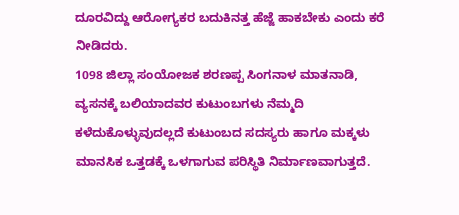ದೂರವಿದ್ದು ಆರೋಗ್ಯಕರ ಬದುಕಿನತ್ತ ಹೆಜ್ಜೆ ಹಾಕಬೇಕು ಎಂದು ಕರೆ ನೀಡಿದರು.
1098 ಜಿಲ್ಲಾ ಸಂಯೋಜಕ ಶರಣಪ್ಪ ಸಿಂಗನಾಳ ಮಾತನಾಡಿ, ವ್ಯಸನಕ್ಕೆ ಬಲಿಯಾದವರ ಕುಟುಂಬಗಳು ನೆಮ್ಮದಿ ಕಳೆದುಕೊಳ್ಳುವುದಲ್ಲದೆ ಕುಟುಂಬದ ಸದಸ್ಯರು ಹಾಗೂ ಮಕ್ಕಳು ಮಾನಸಿಕ ಒತ್ತಡಕ್ಕೆ ಒಳಗಾಗುವ ಪರಿಸ್ಥಿತಿ ನಿರ್ಮಾಣವಾಗುತ್ತದೆ.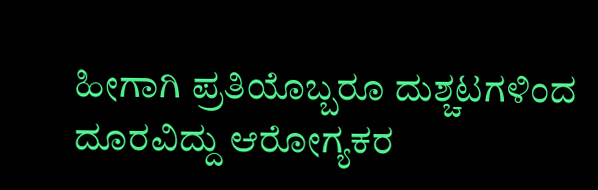ಹೀಗಾಗಿ ಪ್ರತಿಯೊಬ್ಬರೂ ದುಶ್ಚಟಗಳಿಂದ ದೂರವಿದ್ದು ಆರೋಗ್ಯಕರ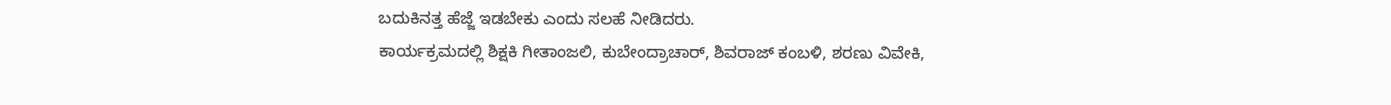ಬದುಕಿನತ್ತ ಹೆಜ್ಜೆ ಇಡಬೇಕು ಎಂದು ಸಲಹೆ ನೀಡಿದರು.
ಕಾರ್ಯಕ್ರಮದಲ್ಲಿ ಶಿಕ್ಷಕಿ ಗೀತಾಂಜಲಿ, ಕುಬೇಂದ್ರಾಚಾರ್, ಶಿವರಾಜ್ ಕಂಬಳಿ, ಶರಣು ವಿವೇಕಿ,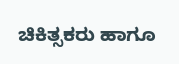ಚಿಕಿತ್ಸಕರು ಹಾಗೂ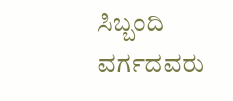ಸಿಬ್ಬಂದಿ ವರ್ಗದವರು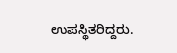ಉಪಸ್ಥಿತರಿದ್ದರು.